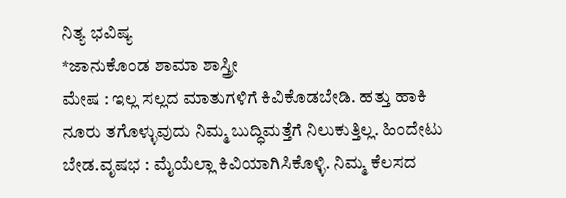ನಿತ್ಯ ಭವಿಷ್ಯ
*ಜಾನುಕೊಂಡ ಶಾಮಾ ಶಾಸ್ತ್ರೀ
ಮೇಷ : ಇಲ್ಲ ಸಲ್ಲದ ಮಾತುಗಳಿಗೆ ಕಿವಿಕೊಡಬೇಡಿ. ಹತ್ತು ಹಾಕಿ ನೂರು ತಗೊಳ್ಳುವುದು ನಿಮ್ಮ ಬುದ್ಧಿಮತ್ತೆಗೆ ನಿಲುಕುತ್ತಿಲ್ಲ. ಹಿಂದೇಟು ಬೇಡ.ವೃಷಭ : ಮೈಯೆಲ್ಲಾ ಕಿವಿಯಾಗಿಸಿಕೊಳ್ಳಿ. ನಿಮ್ಮ ಕೆಲಸದ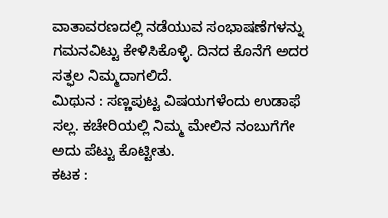ವಾತಾವರಣದಲ್ಲಿ ನಡೆಯುವ ಸಂಭಾಷಣೆಗಳನ್ನು ಗಮನವಿಟ್ಟು ಕೇಳಿಸಿಕೊಳ್ಳಿ. ದಿನದ ಕೊನೆಗೆ ಅದರ ಸತ್ಫಲ ನಿಮ್ಮದಾಗಲಿದೆ.
ಮಿಥುನ : ಸಣ್ಣಪುಟ್ಟ ವಿಷಯಗಳೆಂದು ಉಡಾಫೆ ಸಲ್ಲ. ಕಚೇರಿಯಲ್ಲಿ ನಿಮ್ಮ ಮೇಲಿನ ನಂಬುಗೆಗೇ ಅದು ಪೆಟ್ಟು ಕೊಟ್ಟೀತು.
ಕಟಕ :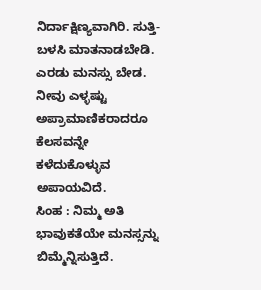ನಿರ್ದಾಕ್ಷಿಣ್ಯವಾಗಿರಿ. ಸುತ್ತಿ- ಬಳಸಿ ಮಾತನಾಡಬೇಡಿ. ಎರಡು ಮನಸ್ಸು ಬೇಡ. ನೀವು ಎಳ್ಳಷ್ಟು ಅಪ್ರಾಮಾಣಿಕರಾದರೂ ಕೆಲಸವನ್ನೇ ಕಳೆದುಕೊಳ್ಳುವ ಅಪಾಯವಿದೆ.
ಸಿಂಹ : ನಿಮ್ಮ ಅತಿ ಭಾವುಕತೆಯೇ ಮನಸ್ಸನ್ನು ಬಿಮ್ಮೆನ್ನಿಸುತ್ತಿದೆ.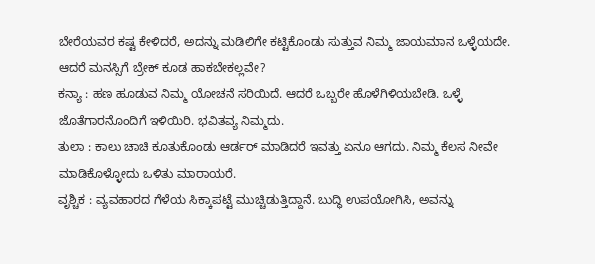ಬೇರೆಯವರ ಕಷ್ಟ ಕೇಳಿದರೆ, ಅದನ್ನು ಮಡಿಲಿಗೇ ಕಟ್ಟಿಕೊಂಡು ಸುತ್ತುವ ನಿಮ್ಮ ಜಾಯಮಾನ ಒಳ್ಳೆಯದೇ. ಆದರೆ ಮನಸ್ಸಿಗೆ ಬ್ರೇಕ್ ಕೂಡ ಹಾಕಬೇಕಲ್ಲವೇ?
ಕನ್ಯಾ : ಹಣ ಹೂಡುವ ನಿಮ್ಮ ಯೋಚನೆ ಸರಿಯಿದೆ. ಆದರೆ ಒಬ್ಬರೇ ಹೊಳೆಗಿಳಿಯಬೇಡಿ. ಒಳ್ಳೆ ಜೊತೆಗಾರನೊಂದಿಗೆ ಇಳಿಯಿರಿ. ಭವಿತವ್ಯ ನಿಮ್ಮದು.
ತುಲಾ : ಕಾಲು ಚಾಚಿ ಕೂತುಕೊಂಡು ಆರ್ಡರ್ ಮಾಡಿದರೆ ಇವತ್ತು ಏನೂ ಆಗದು. ನಿಮ್ಮ ಕೆಲಸ ನೀವೇ ಮಾಡಿಕೊಳ್ಳೋದು ಒಳಿತು ಮಾರಾಯರೆ.
ವೃಶ್ಚಿಕ : ವ್ಯವಹಾರದ ಗೆಳೆಯ ಸಿಕ್ಕಾಪಟ್ಟೆ ಮುಚ್ಚಿಡುತ್ತಿದ್ದಾನೆ. ಬುದ್ಧಿ ಉಪಯೋಗಿಸಿ, ಅವನ್ನು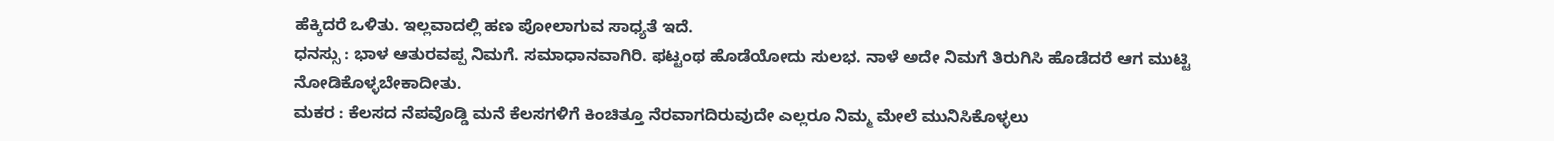ಹೆಕ್ಕಿದರೆ ಒಳಿತು. ಇಲ್ಲವಾದಲ್ಲಿ ಹಣ ಪೋಲಾಗುವ ಸಾಧ್ಯತೆ ಇದೆ.
ಧನಸ್ಸು : ಭಾಳ ಆತುರವಪ್ಪ ನಿಮಗೆ. ಸಮಾಧಾನವಾಗಿರಿ. ಫಟ್ಟಂಥ ಹೊಡೆಯೋದು ಸುಲಭ. ನಾಳೆ ಅದೇ ನಿಮಗೆ ತಿರುಗಿಸಿ ಹೊಡೆದರೆ ಆಗ ಮುಟ್ಟಿ ನೋಡಿಕೊಳ್ಳಬೇಕಾದೀತು.
ಮಕರ : ಕೆಲಸದ ನೆಪವೊಡ್ಡಿ ಮನೆ ಕೆಲಸಗಳಿಗೆ ಕಿಂಚಿತ್ತೂ ನೆರವಾಗದಿರುವುದೇ ಎಲ್ಲರೂ ನಿಮ್ಮ ಮೇಲೆ ಮುನಿಸಿಕೊಳ್ಳಲು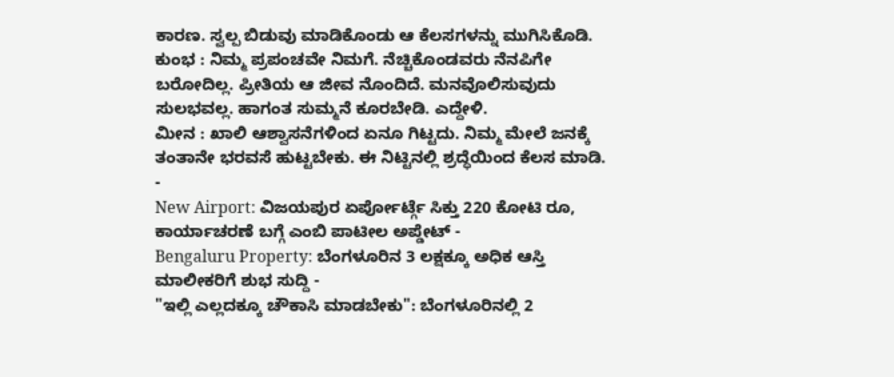ಕಾರಣ. ಸ್ವಲ್ಪ ಬಿಡುವು ಮಾಡಿಕೊಂಡು ಆ ಕೆಲಸಗಳನ್ನು ಮುಗಿಸಿಕೊಡಿ.
ಕುಂಭ : ನಿಮ್ಮ ಪ್ರಪಂಚವೇ ನಿಮಗೆ. ನೆಚ್ಚಿಕೊಂಡವರು ನೆನಪಿಗೇ ಬರೋದಿಲ್ಲ. ಪ್ರೀತಿಯ ಆ ಜೀವ ನೊಂದಿದೆ. ಮನವೊಲಿಸುವುದು ಸುಲಭವಲ್ಲ. ಹಾಗಂತ ಸುಮ್ಮನೆ ಕೂರಬೇಡಿ. ಎದ್ದೇಳಿ.
ಮೀನ : ಖಾಲಿ ಆಶ್ವಾಸನೆಗಳಿಂದ ಏನೂ ಗಿಟ್ಟದು. ನಿಮ್ಮ ಮೇಲೆ ಜನಕ್ಕೆ ತಂತಾನೇ ಭರವಸೆ ಹುಟ್ಟಬೇಕು. ಈ ನಿಟ್ಟಿನಲ್ಲಿ ಶ್ರದ್ಧೆಯಿಂದ ಕೆಲಸ ಮಾಡಿ.
-
New Airport: ವಿಜಯಪುರ ಏರ್ಪೋರ್ಟ್ಗೆ ಸಿಕ್ತು 220 ಕೋಟಿ ರೂ, ಕಾರ್ಯಾಚರಣೆ ಬಗ್ಗೆ ಎಂಬಿ ಪಾಟೀಲ ಅಪ್ಡೇಟ್ -
Bengaluru Property: ಬೆಂಗಳೂರಿನ 3 ಲಕ್ಷಕ್ಕೂ ಅಧಿಕ ಆಸ್ತಿ ಮಾಲೀಕರಿಗೆ ಶುಭ ಸುದ್ದಿ -
"ಇಲ್ಲಿ ಎಲ್ಲದಕ್ಕೂ ಚೌಕಾಸಿ ಮಾಡಬೇಕು": ಬೆಂಗಳೂರಿನಲ್ಲಿ 2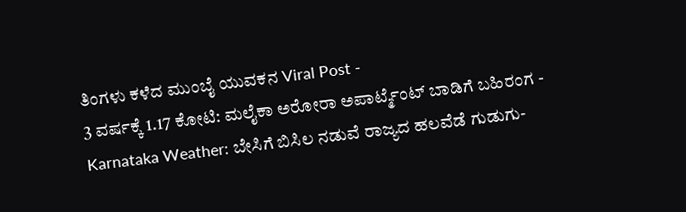ತಿಂಗಳು ಕಳೆದ ಮುಂಬೈ ಯುವಕನ Viral Post -
3 ವರ್ಷಕ್ಕೆ 1.17 ಕೋಟಿ: ಮಲೈಕಾ ಅರೋರಾ ಅಪಾರ್ಟ್ಮೆಂಟ್ ಬಾಡಿಗೆ ಬಹಿರಂಗ -
Karnataka Weather: ಬೇಸಿಗೆ ಬಿಸಿಲ ನಡುವೆ ರಾಜ್ಯದ ಹಲವೆಡೆ ಗುಡುಗು-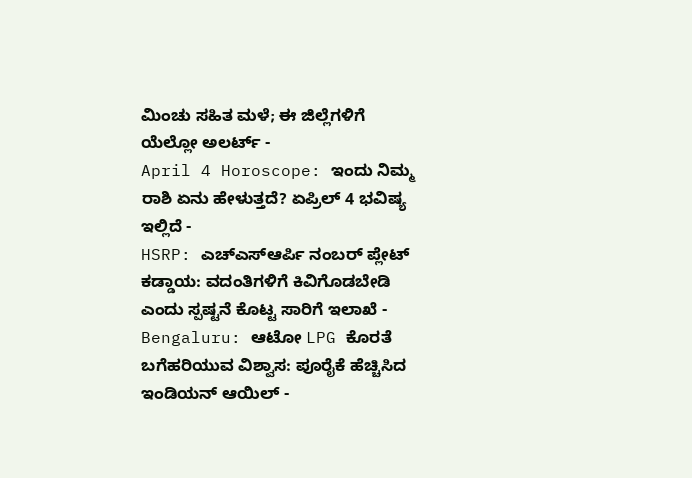ಮಿಂಚು ಸಹಿತ ಮಳೆ; ಈ ಜಿಲ್ಲೆಗಳಿಗೆ ಯೆಲ್ಲೋ ಅಲರ್ಟ್ -
April 4 Horoscope: ಇಂದು ನಿಮ್ಮ ರಾಶಿ ಏನು ಹೇಳುತ್ತದೆ? ಏಪ್ರಿಲ್ 4 ಭವಿಷ್ಯ ಇಲ್ಲಿದೆ -
HSRP: ಎಚ್ಎಸ್ಆರ್ಪಿ ನಂಬರ್ ಪ್ಲೇಟ್ ಕಡ್ಡಾಯ: ವದಂತಿಗಳಿಗೆ ಕಿವಿಗೊಡಬೇಡಿ ಎಂದು ಸ್ಪಷ್ಟನೆ ಕೊಟ್ಟ ಸಾರಿಗೆ ಇಲಾಖೆ -
Bengaluru: ಆಟೋ LPG ಕೊರತೆ ಬಗೆಹರಿಯುವ ವಿಶ್ವಾಸ: ಪೂರೈಕೆ ಹೆಚ್ಚಿಸಿದ ಇಂಡಿಯನ್ ಆಯಿಲ್ -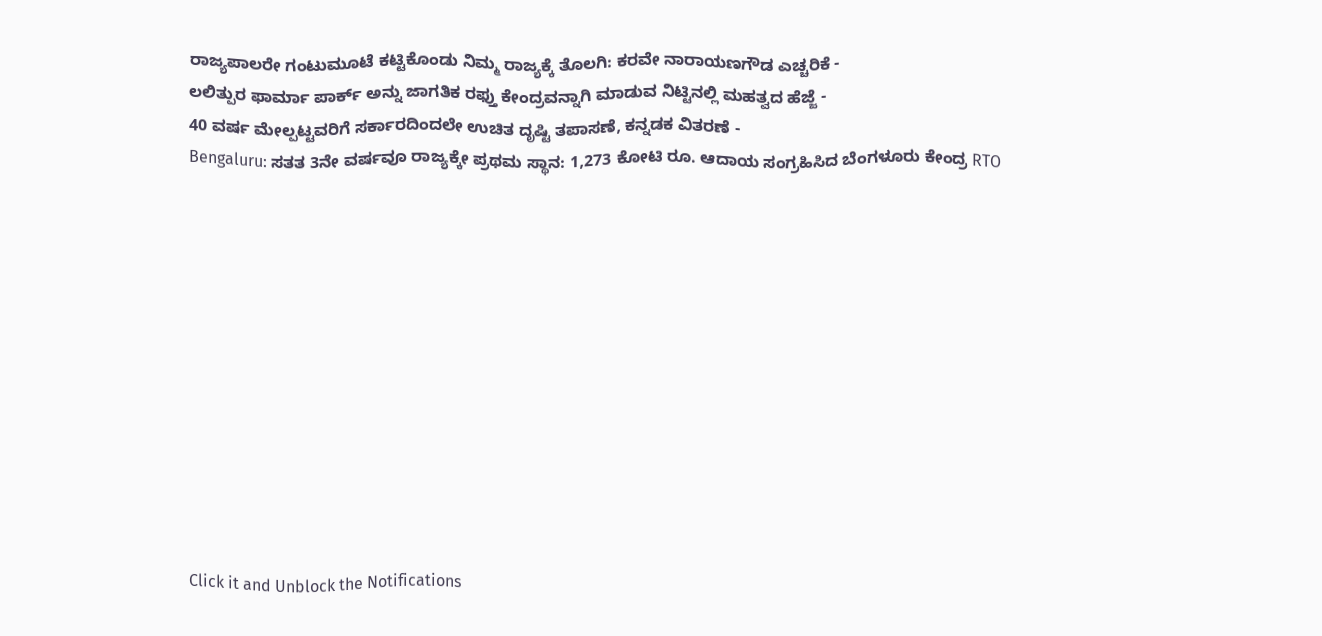ರಾಜ್ಯಪಾಲರೇ ಗಂಟುಮೂಟೆ ಕಟ್ಟಿಕೊಂಡು ನಿಮ್ಮ ರಾಜ್ಯಕ್ಕೆ ತೊಲಗಿ: ಕರವೇ ನಾರಾಯಣಗೌಡ ಎಚ್ಚರಿಕೆ -
ಲಲಿತ್ಪುರ ಫಾರ್ಮಾ ಪಾರ್ಕ್ ಅನ್ನು ಜಾಗತಿಕ ರಫ್ತು ಕೇಂದ್ರವನ್ನಾಗಿ ಮಾಡುವ ನಿಟ್ಟಿನಲ್ಲಿ ಮಹತ್ವದ ಹೆಜ್ಜೆ -
40 ವರ್ಷ ಮೇಲ್ಪಟ್ಟವರಿಗೆ ಸರ್ಕಾರದಿಂದಲೇ ಉಚಿತ ದೃಷ್ಟಿ ತಪಾಸಣೆ, ಕನ್ನಡಕ ವಿತರಣೆ -
Bengaluru: ಸತತ 3ನೇ ವರ್ಷವೂ ರಾಜ್ಯಕ್ಕೇ ಪ್ರಥಮ ಸ್ಥಾನ: 1,273 ಕೋಟಿ ರೂ. ಆದಾಯ ಸಂಗ್ರಹಿಸಿದ ಬೆಂಗಳೂರು ಕೇಂದ್ರ RTO












Click it and Unblock the Notifications